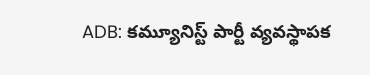ADB: కమ్యూనిస్ట్ పార్టీ వ్యవస్థాపక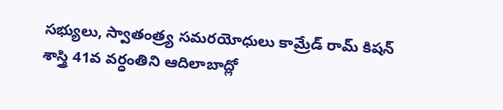సభ్యులు, స్వాతంత్ర్య సమరయోధులు కామ్రేడ్ రామ్ కిషన్ శాస్త్రి 41వ వర్ధంతిని ఆదిలాబాద్లో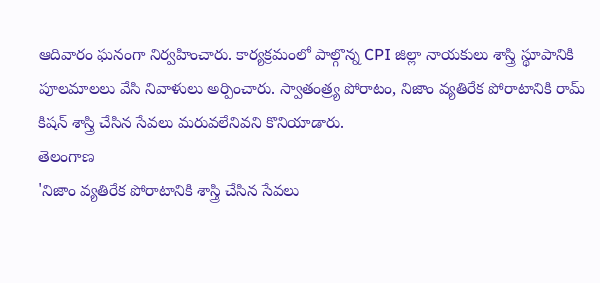ఆదివారం ఘనంగా నిర్వహించారు. కార్యక్రమంలో పాల్గొన్న CPI జిల్లా నాయకులు శాస్త్రి స్థూపానికి పూలమాలలు వేసి నివాళులు అర్పించారు. స్వాతంత్ర్య పోరాటం, నిజాం వ్యతిరేక పోరాటానికి రామ్ కిషన్ శాస్త్రి చేసిన సేవలు మరువలేనివని కొనియాడారు.
తెలంగాణ
'నిజాం వ్యతిరేక పోరాటానికి శాస్త్రి చేసిన సేవలు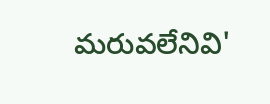మరువలేనివి'